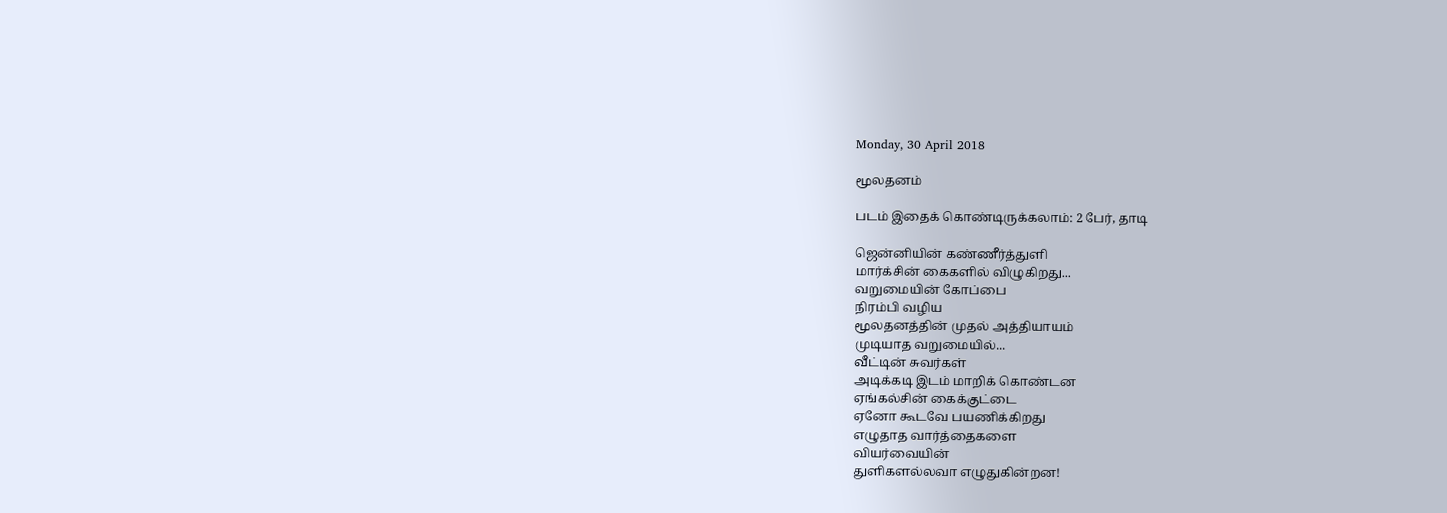Monday, 30 April 2018

மூலதனம்

படம் இதைக் கொண்டிருக்கலாம்: 2 பேர், தாடி

ஜென்னியின் கண்ணீர்த்துளி
மார்க்சின் கைகளில் விழுகிறது...
வறுமையின் கோப்பை
நிரம்பி வழிய
மூலதனத்தின் முதல் அத்தியாயம்
முடியாத வறுமையில்...
வீட்டின் சுவர்கள்
அடிக்கடி இடம் மாறிக் கொண்டன
ஏங்கல்சின் கைக்குட்டை
ஏனோ கூடவே பயணிக்கிறது
எழுதாத வார்த்தைகளை
வியர்வையின்
துளிகளல்லவா எழுதுகின்றன!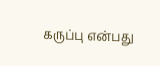கருப்பு என்பது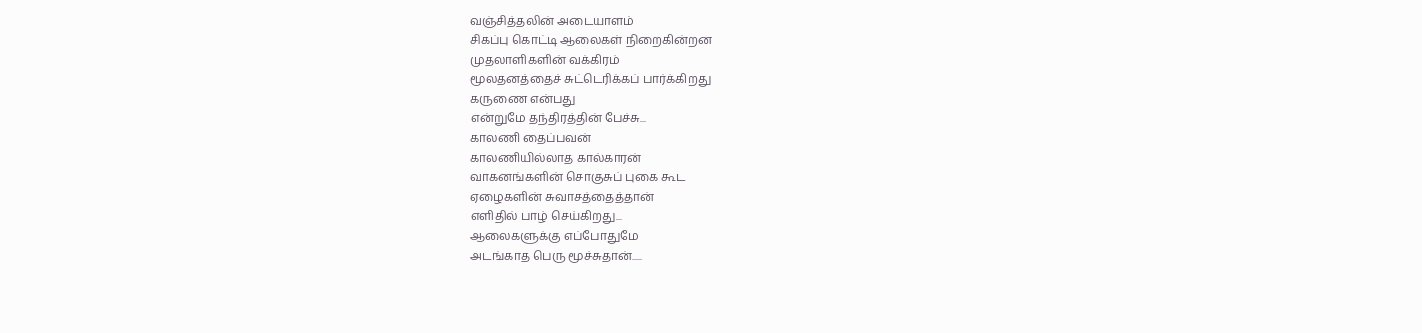வஞ்சித்தலின் அடையாளம்
சிகப்பு கொட்டி ஆலைகள் நிறைகின்றன
முதலாளிகளின் வக்கிரம்
மூலதனத்தைச் சுட்டெரிக்கப் பார்க்கிறது
கருணை என்பது
என்றுமே தந்திரத்தின் பேச்சு...
காலணி தைப்பவன்
காலணியில்லாத கால்காரன்
வாகனங்களின் சொகுசுப் புகை கூட
ஏழைகளின் சுவாசத்தைத்தான்
எளிதில் பாழ் செய்கிறது...
ஆலைகளுக்கு எப்போதுமே
அடங்காத பெரு மூச்சுதான்.....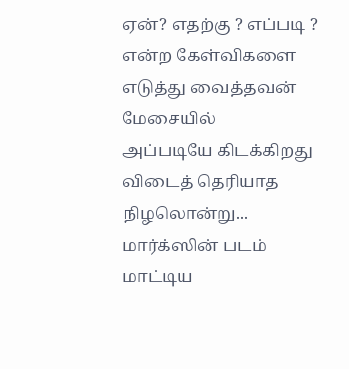ஏன்? எதற்கு ? எப்படி ?
என்ற கேள்விகளை
எடுத்து வைத்தவன் மேசையில்
அப்படியே கிடக்கிறது
விடைத் தெரியாத நிழலொன்று...
மார்க்ஸின் படம் மாட்டிய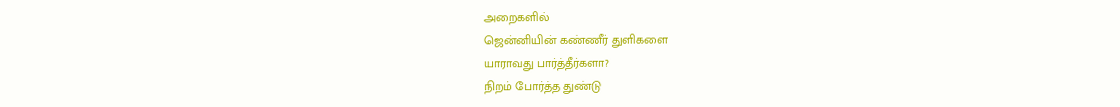அறைகளில்
ஜென்னியின் கண்ணீர் துளிகளை
யாராவது பார்த்தீர்களா?
நிறம் போர்த்த துண்டு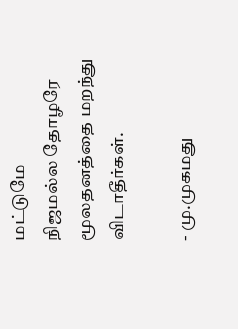மட்டுமே
நிஜமல்ல தோழரே
மூலதனத்தை மறந்து விடாதீர்கள்.

- மு.முகமது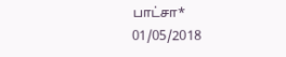பாட்சா*
01/05/2018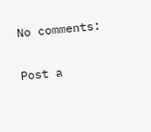No comments:

Post a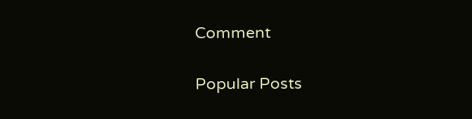Comment

Popular Posts